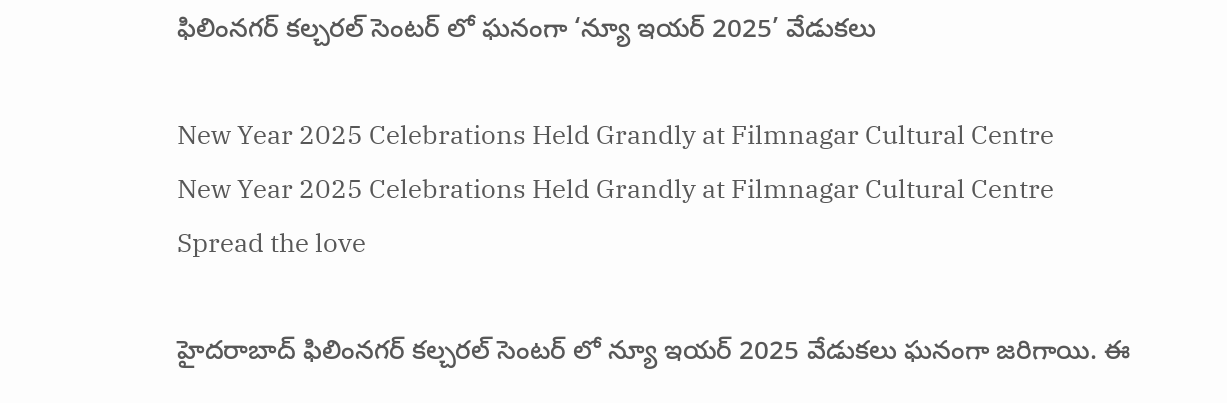ఫిలింనగర్ కల్చరల్ సెంటర్ లో ఘనంగా ‘న్యూ ఇయర్ 2025’ వేడుకలు

New Year 2025 Celebrations Held Grandly at Filmnagar Cultural Centre
New Year 2025 Celebrations Held Grandly at Filmnagar Cultural Centre
Spread the love

హైదరాబాద్ ఫిలింనగర్ కల్చరల్ సెంటర్ లో న్యూ ఇయర్ 2025 వేడుకలు ఘనంగా జరిగాయి. ఈ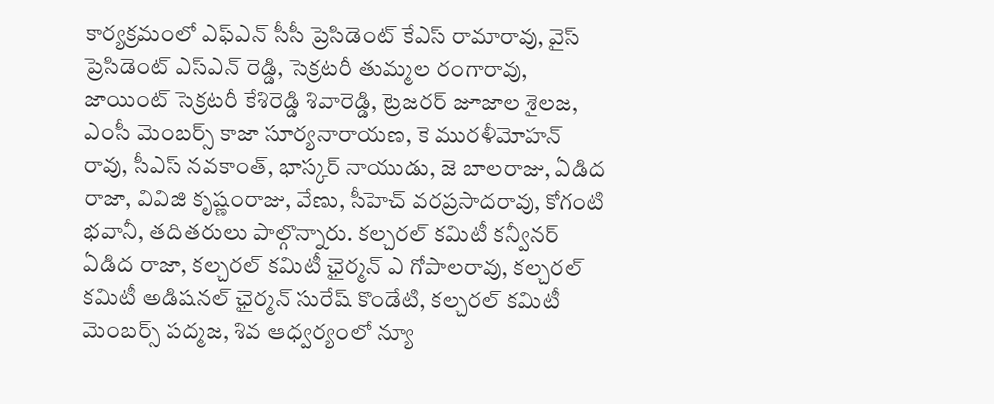కార్యక్రమంలో ఎఫ్ఎన్ సీసీ ప్రెసిడెంట్ కేఎస్ రామారావు, వైస్ ప్రెసిడెంట్ ఎస్ఎన్ రెడ్డి, సెక్రటరీ తుమ్మల రంగారావు, జాయింట్ సెక్రటరీ కేశిరెడ్డి శివారెడ్డి, ట్రెజరర్ జూజాల శైలజ, ఎంసీ మెంబర్స్ కాజా సూర్యనారాయణ, కె మురళీమోహన్ రావు, సీఎస్ నవకాంత్, భాస్కర్ నాయుడు, జె బాలరాజు, ఏడిద రాజా, వివిజి కృష్ణంరాజు, వేణు, సీహెచ్ వరప్రసాదరావు, కోగంటి భవానీ, తదితరులు పాల్గొన్నారు. కల్చరల్ కమిటీ కన్వీనర్‌ ఏడిద రాజా, కల్చరల్ కమిటీ ఛైర్మన్ ఎ గోపాలరావు, కల్చరల్ కమిటీ అడిషనల్ ఛైర్మన్ సురేష్ కొండేటి, కల్చరల్ కమిటీ మెంబర్స్ పద్మజ, శివ ఆధ్వర్యంలో న్యూ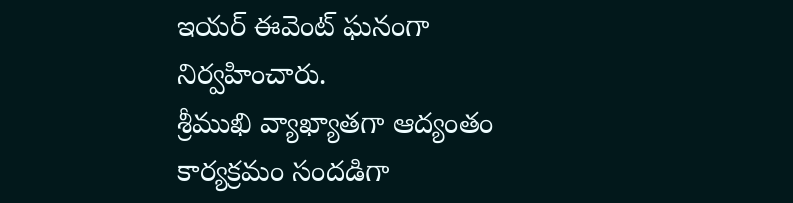ఇయర్ ఈవెంట్ ఘనంగా నిర్వహించారు.
శ్రీముఖి వ్యాఖ్యాతగా ఆద్యంతం కార్యక్రమం సందడిగా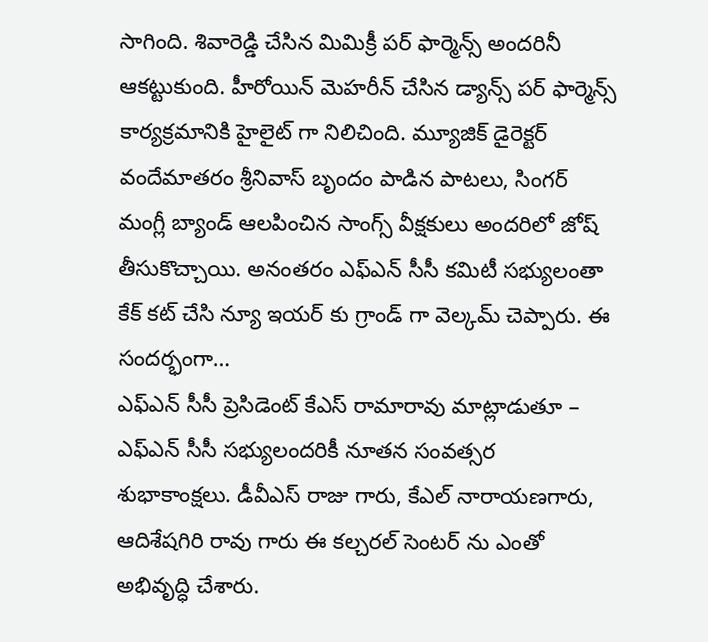సాగింది. శివారెడ్డి చేసిన మిమిక్రీ పర్ ఫార్మెన్స్ అందరినీ ఆకట్టుకుంది. హీరోయిన్ మెహరీన్ చేసిన డ్యాన్స్ పర్ ఫార్మెన్స్ కార్యక్రమానికి హైలైట్ గా నిలిచింది. మ్యూజిక్ డైరెక్టర్ వందేమాతరం శ్రీనివాస్ బృందం పాడిన పాటలు, సింగర్ మంగ్లీ బ్యాండ్ ఆలపించిన సాంగ్స్ వీక్షకులు అందరిలో జోష్ తీసుకొచ్చాయి. అనంతరం ఎఫ్ఎన్ సీసీ కమిటీ సభ్యులంతా కేక్ కట్ చేసి న్యూ ఇయర్ కు గ్రాండ్ గా వెల్కమ్ చెప్పారు. ఈ సందర్భంగా…
ఎఫ్ఎన్ సీసీ ప్రెసిడెంట్ కేఎస్ రామారావు మాట్లాడుతూ – ఎఫ్ఎన్ సీసీ సభ్యులందరికీ నూతన సంవత్సర శుభాకాంక్షలు. డీవీఎస్ రాజు గారు, కేఎల్ నారాయణగారు, ఆదిశేషగిరి రావు గారు ఈ కల్చరల్ సెంటర్ ను ఎంతో అభివృద్ధి చేశారు.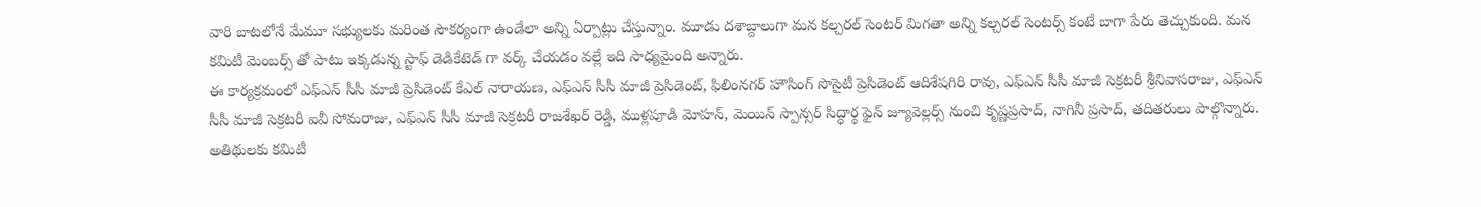వారి బాటలోనే మేమూ సభ్యులకు మరింత సౌకర్యంగా ఉండేలా అన్ని ఏర్పాట్లు చేస్తున్నాం. మూడు దశాబ్దాలుగా మన కల్చరల్ సెంటర్ మిగతా అన్ని కల్చరల్ సెంటర్స్ కంటే బాగా పేరు తెచ్చుకుంది. మన కమిటీ మెంబర్స్ తో పాటు ఇక్కడున్న స్టాఫ్ డెడికేటెడ్ గా వర్క్ చేయడం వల్లే ఇది సాధ్యమైంది అన్నారు.
ఈ కార్యక్రమంలో ఎఫ్ఎన్ సీసీ మాజీ ప్రెసిడెంట్ కేఎల్ నారాయణ, ఎఫ్ఎన్ సీసీ మాజీ ప్రెసిడెంట్, ఫిలింనగర్ హౌసింగ్ సొసైటీ ప్రెసిడెంట్ ఆదిశేషగిరి రావు, ఎఫ్ఎన్ సీసీ మాజీ సెక్రటరీ శ్రీనివాసరాజు, ఎఫ్ఎన్ సీసీ మాజీ సెక్రటరీ ఐవీ సోమరాజు, ఎఫ్ఎన్ సీసీ మాజీ సెక్రటరీ రాజశేఖర్ రెడ్డి, ముళ్లపూడి మోహన్, మెయిన్ స్పాన్సర్ సిద్ధార్థ ఫైన్ జ్యూవెల్లర్స్ నుంచి కృష్ణప్రసాద్, నాగినీ ప్రసాద్, తదితరులు పాల్గొన్నారు. అతిథులకు కమిటీ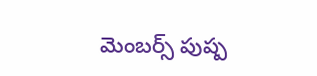మెంబర్స్ పుష్ప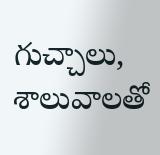గుచ్చాలు, శాలువాలతో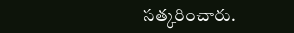సత్కరించారు.